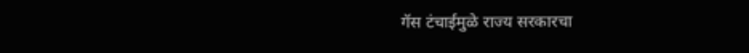गॅस टंचाईमुळे राज्य सरकारचा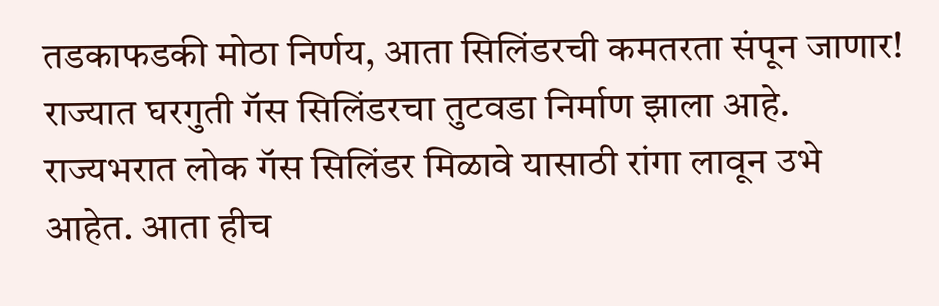तडकाफडकी मोठा निर्णय, आता सिलिंडरची कमतरता संपून जाणार!
राज्यात घरगुती गॅस सिलिंडरचा तुटवडा निर्माण झाला आहे. राज्यभरात लोक गॅस सिलिंडर मिळावे यासाठी रांगा लावून उभे आहेत. आता हीच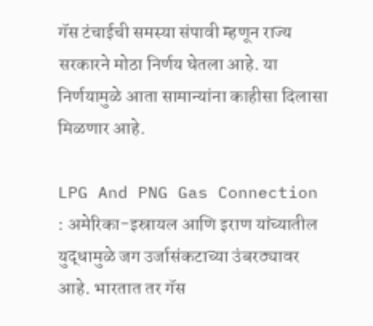गॅस टंचाईची समस्या संपावी म्हणून राज्य सरकारने मोठा निर्णय घेतला आहे. या निर्णयामुळे आता सामान्यांना काहीसा दिलासा मिळणार आहे.

LPG And PNG Gas Connection : अमेरिका-इस्रायल आणि इराण यांच्यातील युद्धामुळे जग उर्जासंकटाच्या उंबरठ्यावर आहे. भारतात तर गॅस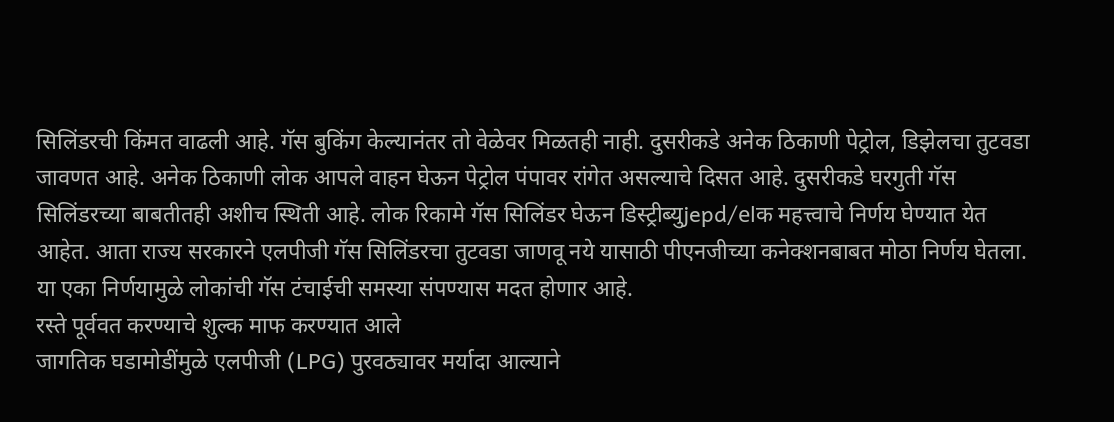सिलिंडरची किंमत वाढली आहे. गॅस बुकिंग केल्यानंतर तो वेळेवर मिळतही नाही. दुसरीकडे अनेक ठिकाणी पेट्रोल, डिझेलचा तुटवडा जावणत आहे. अनेक ठिकाणी लोक आपले वाहन घेऊन पेट्रोल पंपावर रांगेत असल्याचे दिसत आहे. दुसरीकडे घरगुती गॅस सिलिंडरच्या बाबतीतही अशीच स्थिती आहे. लोक रिकामे गॅस सिलिंडर घेऊन डिस्ट्रीब्युjepd/elक महत्त्वाचे निर्णय घेण्यात येत आहेत. आता राज्य सरकारने एलपीजी गॅस सिलिंडरचा तुटवडा जाणवू नये यासाठी पीएनजीच्या कनेक्शनबाबत मोठा निर्णय घेतला. या एका निर्णयामुळे लोकांची गॅस टंचाईची समस्या संपण्यास मदत होणार आहे.
रस्ते पूर्ववत करण्याचे शुल्क माफ करण्यात आले
जागतिक घडामोडींमुळे एलपीजी (LPG) पुरवठ्यावर मर्यादा आल्याने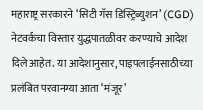महाराष्ट्र सरकारने ‘सिटी गॅस डिस्ट्रिब्युशन’ (CGD) नेटवर्कचा विस्तार युद्धपातळीवर करण्याचे आदेश दिले आहेत. या आदेशानुसार, पाइपलाईनसाठीच्या प्रलंबित परवानग्या आता ‘मंजूर’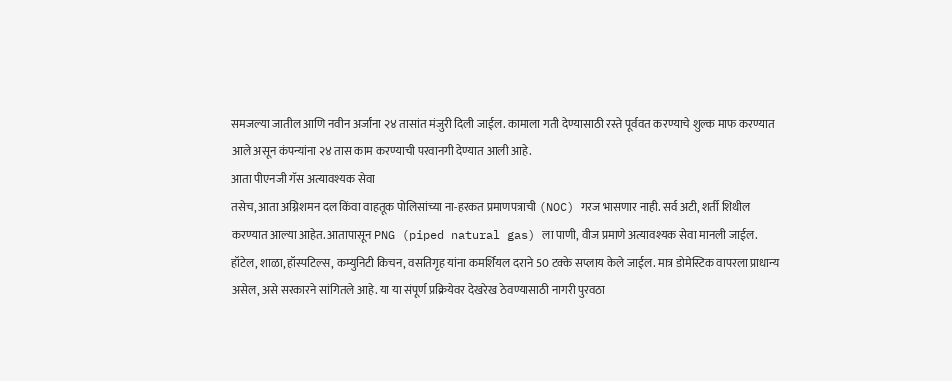समजल्या जातील आणि नवीन अर्जांना २४ तासांत मंजुरी दिली जाईल. कामाला गती देण्यासाठी रस्ते पूर्ववत करण्याचे शुल्क माफ करण्यात आले असून कंपन्यांना २४ तास काम करण्याची परवानगी देण्यात आली आहे.
आता पीएनजी गॅस अत्यावश्यक सेवा
तसेच, आता अग्निशमन दल किंवा वाहतूक पोलिसांच्या ना-हरकत प्रमाणपत्राची (NOC) गरज भासणार नाही. सर्व अटी, शर्ती शिथील करण्यात आल्या आहेत. आतापासून PNG (piped natural gas) ला पाणी, वीज प्रमाणे अत्यावश्यक सेवा मानली जाईल. हॉटेल, शाळा, हॉस्पटिल्स, कम्युनिटी किचन, वसतिगृह यांना कमर्शियल दराने 50 टक्के सप्लाय केले जाईल. मात्र डोमेस्टिक वापरला प्राधान्य असेल, असे सरकारने सांगितले आहे. या या संपूर्ण प्रक्रियेवर देखरेख ठेवण्यासाठी नागरी पुरवठा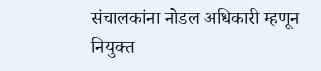संचालकांना नोडल अधिकारी म्हणून नियुक्त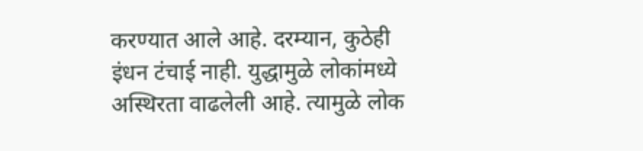करण्यात आले आहे. दरम्यान, कुठेही इंधन टंचाई नाही. युद्धामुळे लोकांमध्ये अस्थिरता वाढलेली आहे. त्यामुळे लोक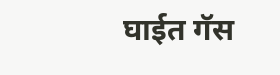घाईत गॅस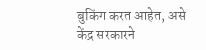बुकिंग करत आहेत, असे केंद्र सरकारने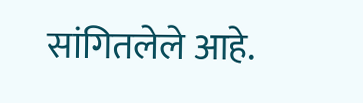सांगितलेले आहे.